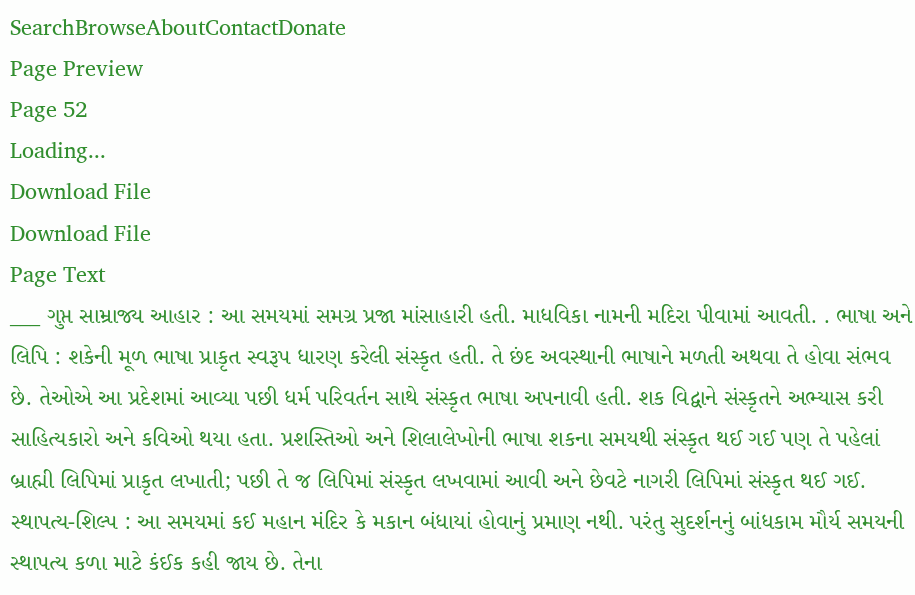SearchBrowseAboutContactDonate
Page Preview
Page 52
Loading...
Download File
Download File
Page Text
___ ગુપ્ત સામ્રાજ્ય આહાર : આ સમયમાં સમગ્ર પ્રજા માંસાહારી હતી. માધવિકા નામની મદિરા પીવામાં આવતી. . ભાષા અને લિપિ : શકેની મૂળ ભાષા પ્રાકૃત સ્વરૂપ ધારણ કરેલી સંસ્કૃત હતી. તે છંદ અવસ્થાની ભાષાને મળતી અથવા તે હોવા સંભવ છે. તેઓએ આ પ્રદેશમાં આવ્યા પછી ધર્મ પરિવર્તન સાથે સંસ્કૃત ભાષા અપનાવી હતી. શક વિદ્વાને સંસ્કૃતને અભ્યાસ કરી સાહિત્યકારો અને કવિઓ થયા હતા. પ્રશસ્તિઓ અને શિલાલેખોની ભાષા શકના સમયથી સંસ્કૃત થઈ ગઈ પણ તે પહેલાં બ્રાહ્મી લિપિમાં પ્રાકૃત લખાતી; પછી તે જ લિપિમાં સંસ્કૃત લખવામાં આવી અને છેવટે નાગરી લિપિમાં સંસ્કૃત થઈ ગઈ. સ્થાપત્ય-શિલ્પ : આ સમયમાં કઈ મહાન મંદિર કે મકાન બંધાયાં હોવાનું પ્રમાણ નથી. પરંતુ સુદર્શનનું બાંધકામ મૌર્ય સમયની સ્થાપત્ય કળા માટે કંઈક કહી જાય છે. તેના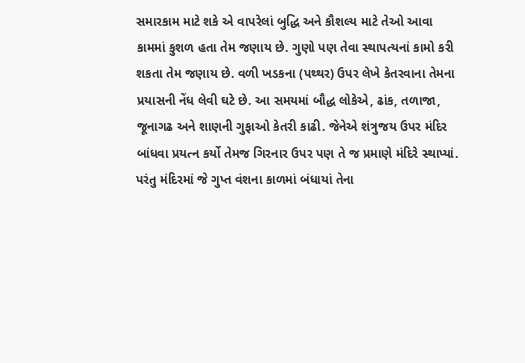સમારકામ માટે શકે એ વાપરેલાં બુદ્ધિ અને કૌશલ્ય માટે તેઓ આવા કામમાં કુશળ હતા તેમ જણાય છે. ગુણો પણ તેવા સ્થાપત્યનાં કામો કરી શકતા તેમ જણાય છે. વળી ખડકના (પથ્થર) ઉપર લેખે કેતરવાના તેમના પ્રયાસની નેંધ લેવી ઘટે છે. આ સમયમાં બૌદ્ધ લોકેએ, ઢાંક, તળાજા, જૂનાગઢ અને શાણની ગુફાઓ કેતરી કાઢી. જેનેએ શંત્રુજય ઉપર મંદિર બાંધવા પ્રયત્ન કર્યો તેમજ ગિરનાર ઉપર પણ તે જ પ્રમાણે મંદિરે સ્થાપ્યાં. પરંતુ મંદિરમાં જે ગુપ્ત વંશના કાળમાં બંધાયાં તેના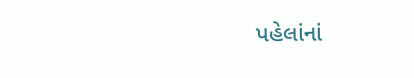પહેલાંનાં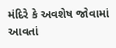મંદિરે કે અવશેષ જોવામાં આવતાં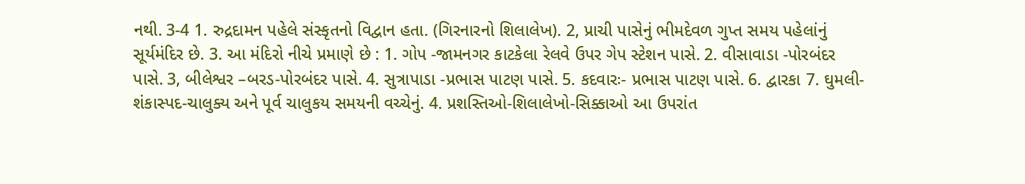નથી. 3-4 1. રુદ્રદામન પહેલે સંસ્કૃતનો વિદ્વાન હતા. (ગિરનારનો શિલાલેખ). 2, પ્રાચી પાસેનું ભીમદેવળ ગુપ્ત સમય પહેલાંનું સૂર્યમંદિર છે. 3. આ મંદિરો નીચે પ્રમાણે છે : 1. ગોપ -જામનગર કાટકેલા રેલવે ઉપર ગેપ સ્ટેશન પાસે. 2. વીસાવાડા -પોરબંદર પાસે. 3, બીલેશ્વર –બરડ-પોરબંદર પાસે. 4. સુત્રાપાડા -પ્રભાસ પાટણ પાસે. 5. કદવારઃ- પ્રભાસ પાટણ પાસે. 6. દ્વારકા 7. ઘુમલી-શંકાસ્પદ-ચાલુક્ય અને પૂર્વ ચાલુકય સમયની વચ્ચેનું. 4. પ્રશસ્તિઓ-શિલાલેખો-સિક્કાઓ આ ઉપરાંત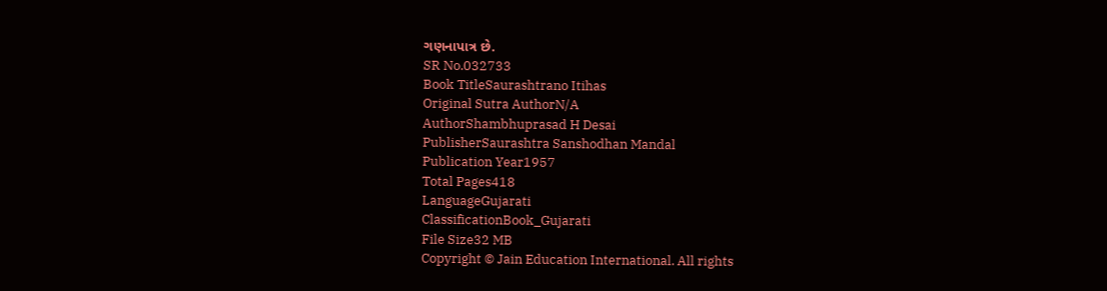ગણનાપાત્ર છે.
SR No.032733
Book TitleSaurashtrano Itihas
Original Sutra AuthorN/A
AuthorShambhuprasad H Desai
PublisherSaurashtra Sanshodhan Mandal
Publication Year1957
Total Pages418
LanguageGujarati
ClassificationBook_Gujarati
File Size32 MB
Copyright © Jain Education International. All rights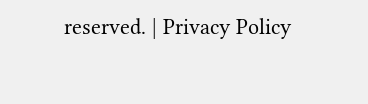reserved. | Privacy Policy